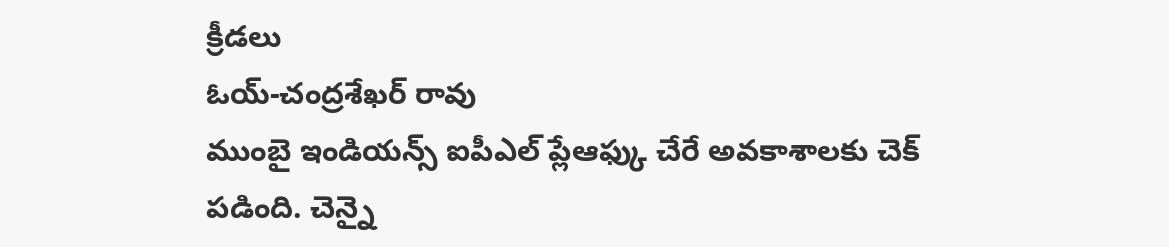క్రీడలు
ఓయ్-చంద్రశేఖర్ రావు
ముంబై ఇండియన్స్ ఐపీఎల్ ప్లేఆఫ్కు చేరే అవకాశాలకు చెక్ పడింది. చెన్నై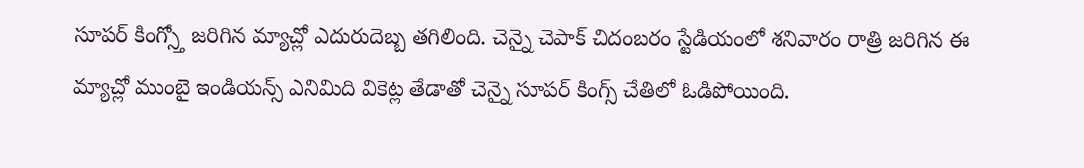సూపర్ కింగ్స్తో జరిగిన మ్యాచ్లో ఎదురుదెబ్బ తగిలింది. చెన్నై చెపాక్ చిదంబరం స్టేడియంలో శనివారం రాత్రి జరిగిన ఈ మ్యాచ్లో ముంబై ఇండియన్స్ ఎనిమిది వికెట్ల తేడాతో చెన్నై సూపర్ కింగ్స్ చేతిలో ఓడిపోయింది.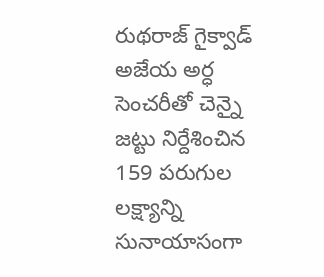రుథరాజ్ గైక్వాడ్ అజేయ అర్ధ సెంచరీతో చెన్నై జట్టు నిర్దేశించిన 159 పరుగుల లక్ష్యాన్ని సునాయాసంగా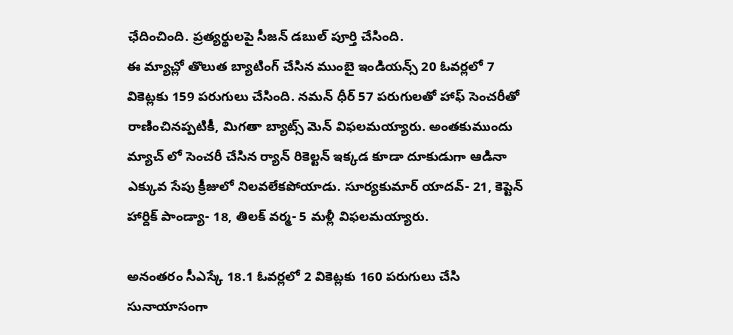ఛేదించింది. ప్రత్యర్థులపై సీజన్ డబుల్ పూర్తి చేసింది.
ఈ మ్యాచ్లో తొలుత బ్యాటింగ్ చేసిన ముంబై ఇండియన్స్ 20 ఓవర్లలో 7 వికెట్లకు 159 పరుగులు చేసింది. నమన్ ధీర్ 57 పరుగులతో హాఫ్ సెంచరీతో రాణించినప్పటికీ, మిగతా బ్యాట్స్ మెన్ విఫలమయ్యారు. అంతకుముందు మ్యాచ్ లో సెంచరీ చేసిన ర్యాన్ రికెల్టన్ ఇక్కడ కూడా దూకుడుగా ఆడినా ఎక్కువ సేపు క్రీజులో నిలవలేకపోయాడు. సూర్యకుమార్ యాదవ్- 21, కెప్టెన్ హార్దిక్ పాండ్యా- 18, తిలక్ వర్మ- 5 మళ్లీ విఫలమయ్యారు.

అనంతరం సీఎస్కే 18.1 ఓవర్లలో 2 వికెట్లకు 160 పరుగులు చేసి సునాయాసంగా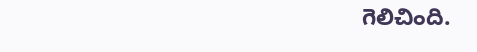గెలిచింది.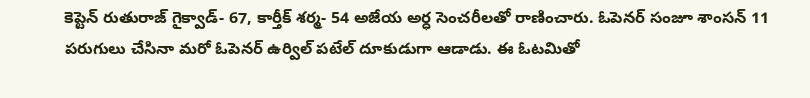కెప్టెన్ రుతురాజ్ గైక్వాడ్- 67, కార్తీక్ శర్మ- 54 అజేయ అర్ధ సెంచరీలతో రాణించారు. ఓపెనర్ సంజూ శాంసన్ 11 పరుగులు చేసినా మరో ఓపెనర్ ఉర్విల్ పటేల్ దూకుడుగా ఆడాడు. ఈ ఓటమితో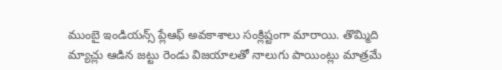ముంబై ఇండియన్స్ ప్లేఆఫ్ అవకాశాలు సంక్లిష్టంగా మారాయి. తొమ్మిది మ్యాచ్లు ఆడిన జట్టు రెండు విజయాలతో నాలుగు పాయింట్లు మాత్రమే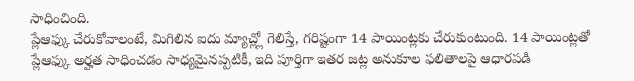సాధించింది.
ప్లేఆఫ్కు చేరుకోవాలంటే, మిగిలిన ఐదు మ్యాచ్ల్లో గెలిస్తే, గరిష్టంగా 14 పాయింట్లకు చేరుకుంటుంది. 14 పాయింట్లతో ప్లేఆఫ్కు అర్హత సాధించడం సాధ్యమైనప్పటికీ, ఇది పూర్తిగా ఇతర జట్ల అనుకూల ఫలితాలపై ఆధారపడి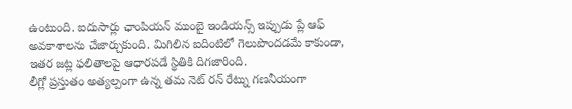ఉంటుంది. ఐదుసార్లు ఛాంపియన్ ముంబై ఇండియన్స్ ఇప్పుడు ప్లే ఆఫ్ అవకాశాలను చేజార్చుకుంది. మిగిలిన ఐదింటిలో గెలుపొందడమే కాకుండా, ఇతర జట్ల ఫలితాలపై ఆధారపడే స్థితికి దిగజారింది.
లీగ్లో ప్రస్తుతం అత్యల్పంగా ఉన్న తమ నెట్ రన్ రేట్ను గణనీయంగా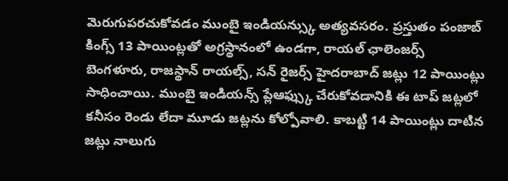మెరుగుపరచుకోవడం ముంబై ఇండియన్స్కు అత్యవసరం. ప్రస్తుతం పంజాబ్ కింగ్స్ 13 పాయింట్లతో అగ్రస్థానంలో ఉండగా, రాయల్ ఛాలెంజర్స్ బెంగళూరు, రాజస్థాన్ రాయల్స్, సన్ రైజర్స్ హైదరాబాద్ జట్లు 12 పాయింట్లు సాధించాయి. ముంబై ఇండియన్స్ ప్లేఆఫ్స్కు చేరుకోవడానికి ఈ టాప్ జట్లలో కనీసం రెండు లేదా మూడు జట్లను కోల్పోవాలి. కాబట్టి 14 పాయింట్లు దాటిన జట్లు నాలుగు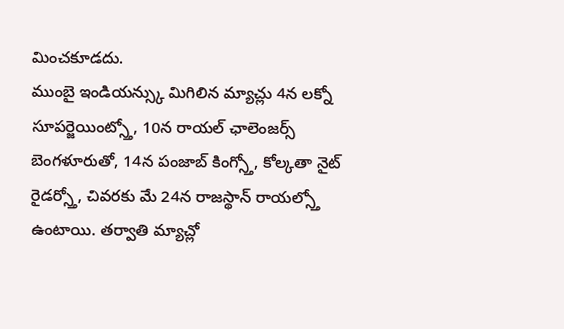మించకూడదు.
ముంబై ఇండియన్స్కు మిగిలిన మ్యాచ్లు 4న లక్నో సూపర్జెయింట్స్తో, 10న రాయల్ ఛాలెంజర్స్ బెంగళూరుతో, 14న పంజాబ్ కింగ్స్తో, కోల్కతా నైట్ రైడర్స్తో, చివరకు మే 24న రాజస్థాన్ రాయల్స్తో ఉంటాయి. తర్వాతి మ్యాచ్లో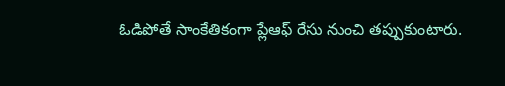ఓడిపోతే సాంకేతికంగా ప్లేఆఫ్ రేసు నుంచి తప్పుకుంటారు.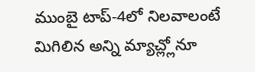ముంబై టాప్-4లో నిలవాలంటే మిగిలిన అన్ని మ్యాచ్ల్లోనూ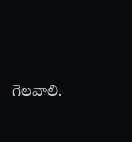గెలవాలి.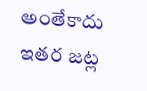అంతేకాదు ఇతర జట్ల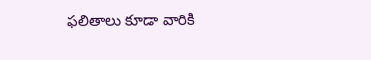ఫలితాలు కూడా వారికి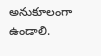అనుకూలంగా ఉండాలి.